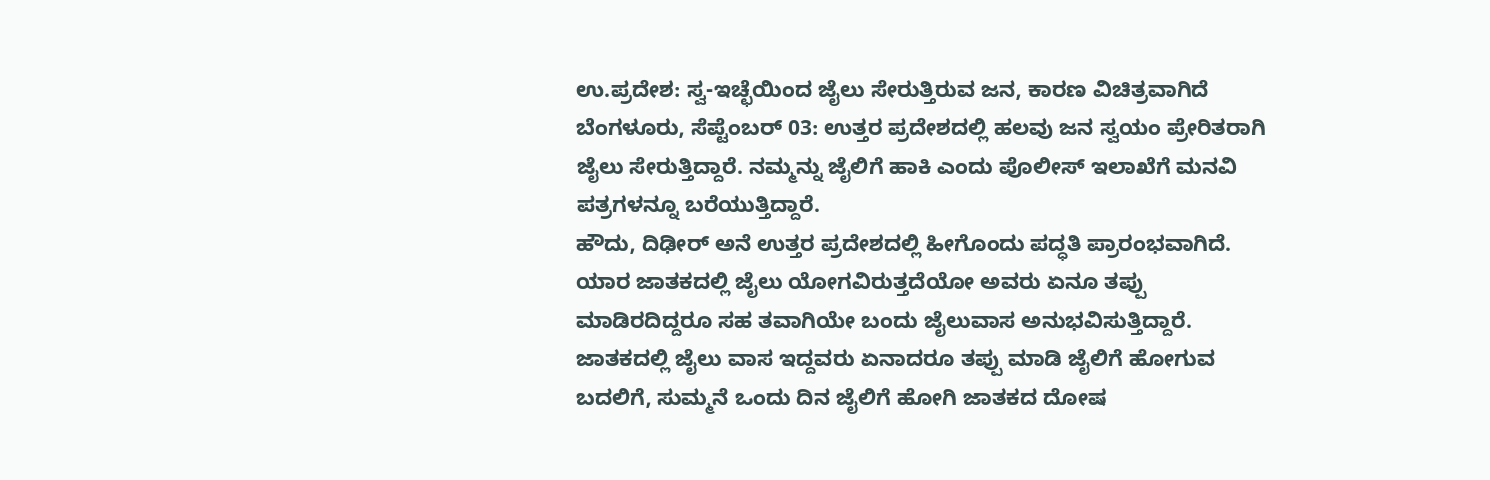ಉ.ಪ್ರದೇಶ: ಸ್ವ-ಇಚ್ಛೆಯಿಂದ ಜೈಲು ಸೇರುತ್ತಿರುವ ಜನ, ಕಾರಣ ವಿಚಿತ್ರವಾಗಿದೆ
ಬೆಂಗಳೂರು, ಸೆಪ್ಟೆಂಬರ್ 03: ಉತ್ತರ ಪ್ರದೇಶದಲ್ಲಿ ಹಲವು ಜನ ಸ್ವಯಂ ಪ್ರೇರಿತರಾಗಿ ಜೈಲು ಸೇರುತ್ತಿದ್ದಾರೆ. ನಮ್ಮನ್ನು ಜೈಲಿಗೆ ಹಾಕಿ ಎಂದು ಪೊಲೀಸ್ ಇಲಾಖೆಗೆ ಮನವಿ ಪತ್ರಗಳನ್ನೂ ಬರೆಯುತ್ತಿದ್ದಾರೆ.
ಹೌದು, ದಿಢೀರ್ ಅನೆ ಉತ್ತರ ಪ್ರದೇಶದಲ್ಲಿ ಹೀಗೊಂದು ಪದ್ಧತಿ ಪ್ರಾರಂಭವಾಗಿದೆ. ಯಾರ ಜಾತಕದಲ್ಲಿ ಜೈಲು ಯೋಗವಿರುತ್ತದೆಯೋ ಅವರು ಏನೂ ತಪ್ಪು ಮಾಡಿರದಿದ್ದರೂ ಸಹ ತವಾಗಿಯೇ ಬಂದು ಜೈಲುವಾಸ ಅನುಭವಿಸುತ್ತಿದ್ದಾರೆ.
ಜಾತಕದಲ್ಲಿ ಜೈಲು ವಾಸ ಇದ್ದವರು ಏನಾದರೂ ತಪ್ಪು ಮಾಡಿ ಜೈಲಿಗೆ ಹೋಗುವ ಬದಲಿಗೆ, ಸುಮ್ಮನೆ ಒಂದು ದಿನ ಜೈಲಿಗೆ ಹೋಗಿ ಜಾತಕದ ದೋಷ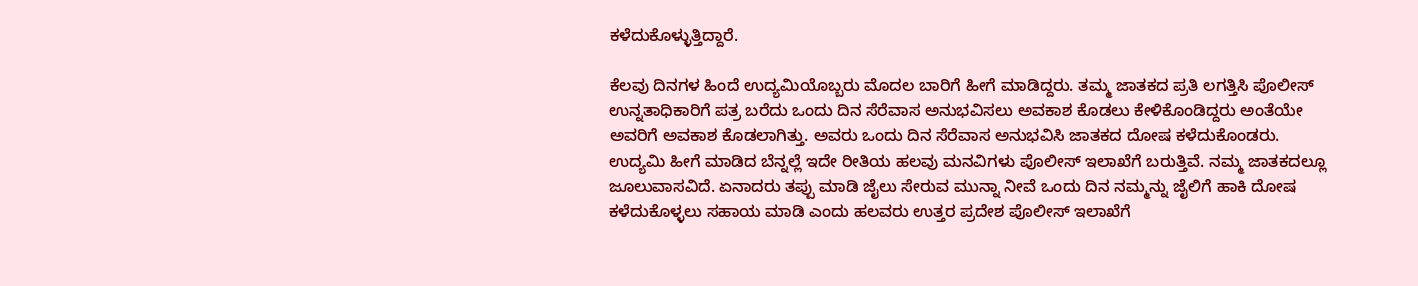ಕಳೆದುಕೊಳ್ಳುತ್ತಿದ್ದಾರೆ.

ಕೆಲವು ದಿನಗಳ ಹಿಂದೆ ಉದ್ಯಮಿಯೊಬ್ಬರು ಮೊದಲ ಬಾರಿಗೆ ಹೀಗೆ ಮಾಡಿದ್ದರು. ತಮ್ಮ ಜಾತಕದ ಪ್ರತಿ ಲಗತ್ತಿಸಿ ಪೊಲೀಸ್ ಉನ್ನತಾಧಿಕಾರಿಗೆ ಪತ್ರ ಬರೆದು ಒಂದು ದಿನ ಸೆರೆವಾಸ ಅನುಭವಿಸಲು ಅವಕಾಶ ಕೊಡಲು ಕೇಳಿಕೊಂಡಿದ್ದರು ಅಂತೆಯೇ ಅವರಿಗೆ ಅವಕಾಶ ಕೊಡಲಾಗಿತ್ತು. ಅವರು ಒಂದು ದಿನ ಸೆರೆವಾಸ ಅನುಭವಿಸಿ ಜಾತಕದ ದೋಷ ಕಳೆದುಕೊಂಡರು.
ಉದ್ಯಮಿ ಹೀಗೆ ಮಾಡಿದ ಬೆನ್ನಲ್ಲೆ ಇದೇ ರೀತಿಯ ಹಲವು ಮನವಿಗಳು ಪೊಲೀಸ್ ಇಲಾಖೆಗೆ ಬರುತ್ತಿವೆ. ನಮ್ಮ ಜಾತಕದಲ್ಲೂ ಜೂಲುವಾಸವಿದೆ. ಏನಾದರು ತಪ್ಪು ಮಾಡಿ ಜೈಲು ಸೇರುವ ಮುನ್ನಾ ನೀವೆ ಒಂದು ದಿನ ನಮ್ಮನ್ನು ಜೈಲಿಗೆ ಹಾಕಿ ದೋಷ ಕಳೆದುಕೊಳ್ಳಲು ಸಹಾಯ ಮಾಡಿ ಎಂದು ಹಲವರು ಉತ್ತರ ಪ್ರದೇಶ ಪೊಲೀಸ್ ಇಲಾಖೆಗೆ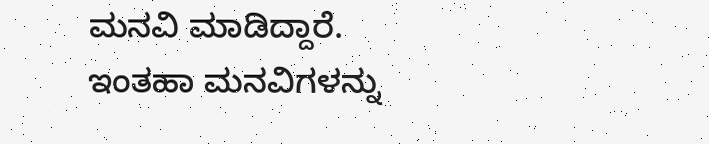ಮನವಿ ಮಾಡಿದ್ದಾರೆ.
ಇಂತಹಾ ಮನವಿಗಳನ್ನು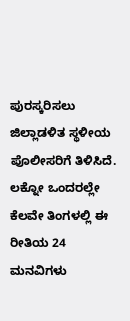ಪುರಸ್ಕರಿಸಲು ಜಿಲ್ಲಾಡಳಿತ ಸ್ಥಳೀಯ ಪೊಲೀಸರಿಗೆ ತಿಳಿಸಿದೆ. ಲಕ್ನೋ ಒಂದರಲ್ಲೇ ಕೆಲವೇ ತಿಂಗಳಲ್ಲಿ ಈ ರೀತಿಯ 24 ಮನವಿಗಳು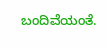ಬಂದಿವೆಯಂತೆ.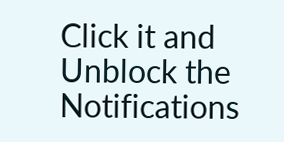Click it and Unblock the Notifications